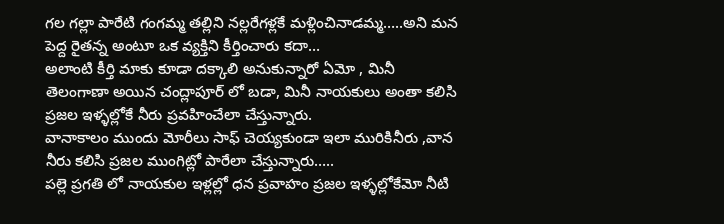గల గల్లా పారేటి గంగమ్మ తల్లిని నల్లరేగళ్లకే మళ్లించినాడమ్మ…..అని మన పెద్ద రైతన్న అంటూ ఒక వ్యక్తిని కీర్తించారు కదా…
అలాంటి కీర్తి మాకు కూడా దక్కాలి అనుకున్నారో ఏమో , మినీ తెలంగాణా అయిన చంద్లాపూర్ లో బడా, మినీ నాయకులు అంతా కలిసి ప్రజల ఇళ్ళల్లోకే నీరు ప్రవహించేలా చేస్తున్నారు.
వానాకాలం ముందు మోరీలు సాఫ్ చెయ్యకుండా ఇలా మురికినీరు ,వాన నీరు కలిసి ప్రజల ముంగిట్లో పారేలా చేస్తున్నారు…..
పల్లె ప్రగతి లో నాయకుల ఇళ్లల్లో ధన ప్రవాహం ప్రజల ఇళ్ళల్లోకేమో నీటి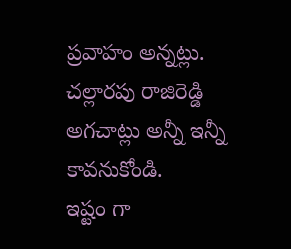ప్రవాహం అన్నట్లు.
చల్లారపు రాజిరెడ్డి అగచాట్లు అన్నీ ఇన్నీ కావనుకోండి.
ఇష్టం గా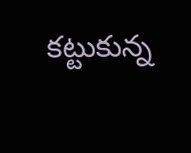కట్టుకున్న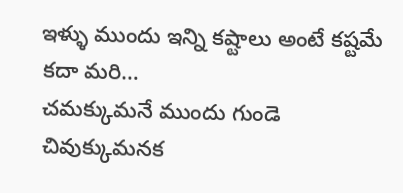ఇళ్ళు ముందు ఇన్ని కష్టాలు అంటే కష్టమే కదా మరి…
చమక్కుమనే ముందు గుండె చివుక్కుమనక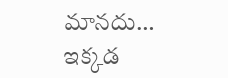మానదు…
ఇక్కడ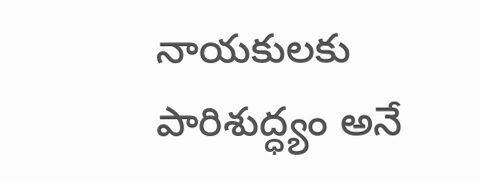నాయకులకు పారిశుద్ధ్యం అనే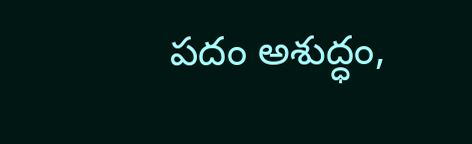పదం అశుద్ధం,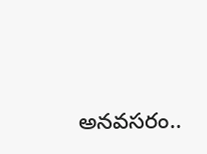అనవసరం..